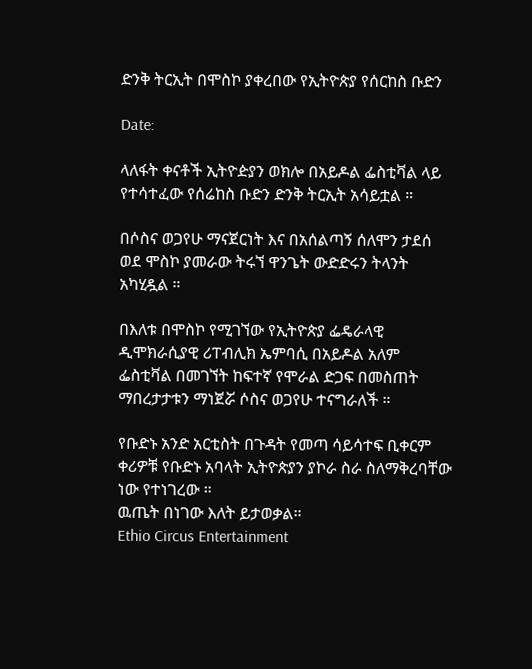ድንቅ ትርኢት በሞስኮ ያቀረበው የኢትዮጵያ የሰርከስ ቡድን

Date:

ላለፋት ቀናቶች ኢትዮዽያን ወክሎ በአይዶል ፌስቲቫል ላይ የተሳተፈው የሰሬከስ ቡድን ድንቅ ትርኢት አሳይቷል ።

በሶስና ወጋየሁ ማናጀርነት እና በአሰልጣኝ ሰለሞን ታደሰ ወደ ሞስኮ ያመራው ትሩኘ ዋንጌት ውድድሩን ትላንት አካሂዷል ።

በእለቱ በሞስኮ የሚገኘው የኢትዮጵያ ፌዴራላዊ ዲሞክራሲያዊ ሪፐብሊክ ኤምባሲ በአይዶል አለም ፌስቲቫል በመገኘት ከፍተኛ የሞራል ድጋፍ በመስጠት ማበረታታቱን ማነጀሯ ሶስና ወጋየሁ ተናግራለች ።

የቡድኑ አንድ አርቲስት በጉዳት የመጣ ሳይሳተፍ ቢቀርም ቀሪዎቹ የቡድኑ አባላት ኢትዮጵያን ያኮራ ስራ ስለማቅረባቸው ነው የተነገረው ።
ዉጤት በነገው እለት ይታወቃል።
Ethio Circus Entertainment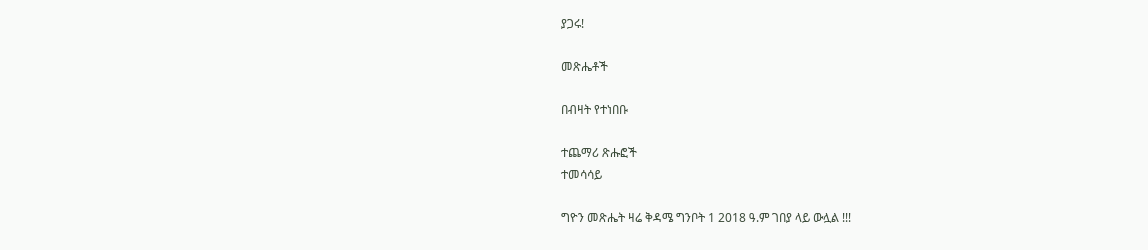ያጋሩ!

መጽሔቶች

በብዛት የተነበቡ

ተጨማሪ ጽሑፎች
ተመሳሳይ

ግዮን መጽሔት ዛሬ ቅዳሜ ግንቦት 1 2018 ዓ.ም ገበያ ላይ ውሏል !!!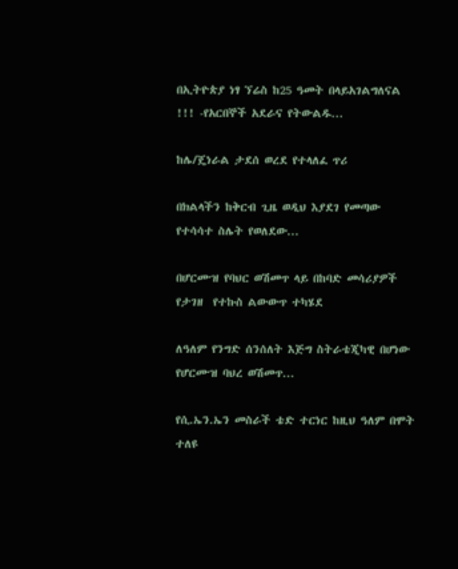በኢትዮጵያ ነፃ ኘሬስ ከ25 ዓመት በላይአገልግለናል !!! -የአርበኞች አደራና የትውልዱ...

ከሌ/ጄነራል ታደሰ ወረደ የተላለፈ ጥሪ

በክልላችን ከቅርብ ጊዜ ወዲህ እያደገ የመጣው የተሳሳተ ስሌት የወለደው...

በሆርሙዝ የባህር ወሽመጥ ላይ በከባድ መሳሪያዎች የታገዘ  የተኩስ ልውውጥ ተካሄደ

ለዓለም የንግድ ሰንሰለት እጅግ ስትራቴጂካዊ በሆነው የሆርሙዝ ባህረ ወሽመጥ...

የሲ.ኤን.ኤን መስራች ቴድ ተርነር ከዚህ ዓለም በሞት ተለዩ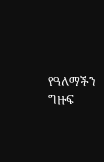የዓለማችን ግዙፍ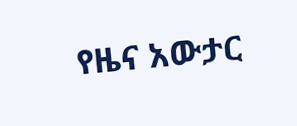የዜና አውታር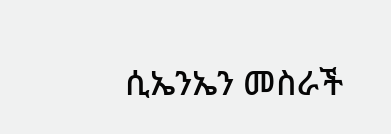ሲኤንኤን መስራች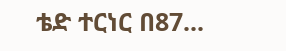ቴድ ተርነር በ87...